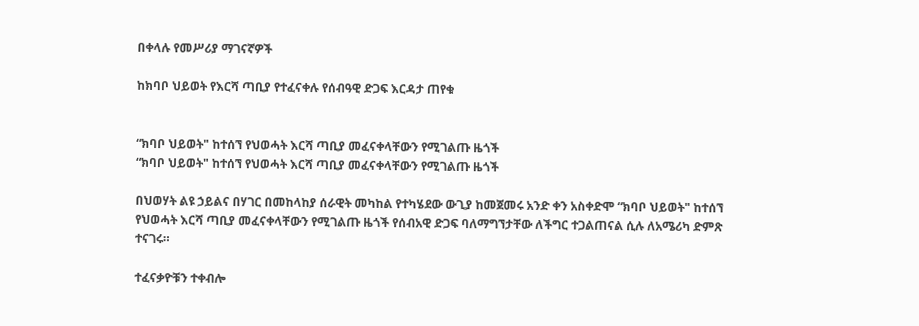በቀላሉ የመሥሪያ ማገናኛዎች

ከክባቦ ህይወት የእርሻ ጣቢያ የተፈናቀሉ የሰብዓዊ ድጋፍ እርዳታ ጠየቁ


“ክባቦ ህይወት" ከተሰኘ የህወሓት እርሻ ጣቢያ መፈናቀላቸውን የሚገልጡ ዜጎች
“ክባቦ ህይወት" ከተሰኘ የህወሓት እርሻ ጣቢያ መፈናቀላቸውን የሚገልጡ ዜጎች

በህወሃት ልዩ ኃይልና በሃገር በመከላከያ ሰራዊት መካከል የተካሄደው ውጊያ ከመጀመሩ አንድ ቀን አስቀድሞ “ክባቦ ህይወት" ከተሰኘ የህወሓት እርሻ ጣቢያ መፈናቀላቸውን የሚገልጡ ዜጎች የሰብአዊ ድጋፍ ባለማግኘታቸው ለችግር ተጋልጠናል ሲሉ ለአሜሪካ ድምጽ ተናገሩ።

ተፈናቃዮቹን ተቀብሎ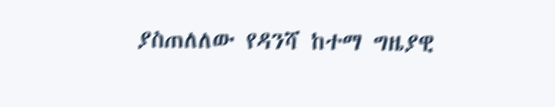ያስጠለለው የዳንሻ ከተማ ግዜያዊ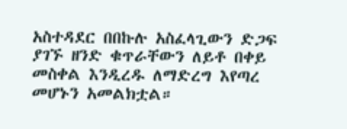አስተዳደር በበኩሉ አስፈላጊውን ድጋፍ ያገኙ ዘንድ ቁጥራቸውን ለይቶ በቀይ መስቀል እንዲረዱ ለማድረግ እየጣረ መሆኑን አመልክቷል።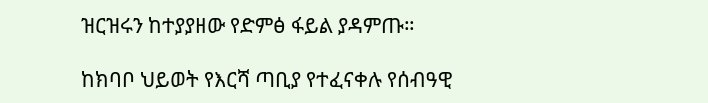ዝርዝሩን ከተያያዘው የድምፅ ፋይል ያዳምጡ።

ከክባቦ ህይወት የእርሻ ጣቢያ የተፈናቀሉ የሰብዓዊ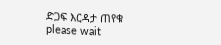ድጋፍ እርዳታ ጠየቁ
please wait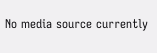No media source currently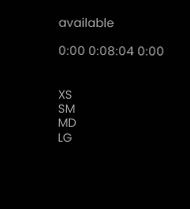available

0:00 0:08:04 0:00


XS
SM
MD
LG